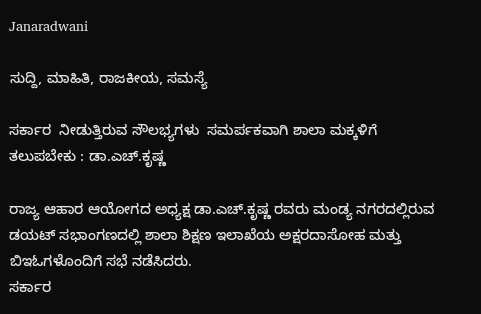Janaradwani

ಸುದ್ದಿ, ಮಾಹಿತಿ, ರಾಜಕೀಯ, ಸಮಸ್ಯೆ

ಸರ್ಕಾರ  ನೀಡುತ್ತಿರುವ ಸೌಲಭ್ಯಗಳು  ಸಮರ್ಪಕವಾಗಿ ಶಾಲಾ ಮಕ್ಕಳಿಗೆ ತಲುಪಬೇಕು : ಡಾ.ಎಚ್.ಕೃಷ್ಣ

ರಾಜ್ಯ ಆಹಾರ ಆಯೋಗದ ಅಧ್ಯಕ್ಷ ಡಾ.ಎಚ್.ಕೃಷ್ಣ ರವರು ಮಂಡ್ಯ ನಗರದಲ್ಲಿರುವ ಡಯಟ್ ಸಭಾಂಗಣದಲ್ಲಿ ಶಾಲಾ ಶಿಕ್ಷಣ ಇಲಾಖೆಯ ಅಕ್ಷರದಾಸೋಹ ಮತ್ತು ಬಿಇಓಗಳೊಂದಿಗೆ ಸಭೆ ನಡೆಸಿದರು.
ಸರ್ಕಾರ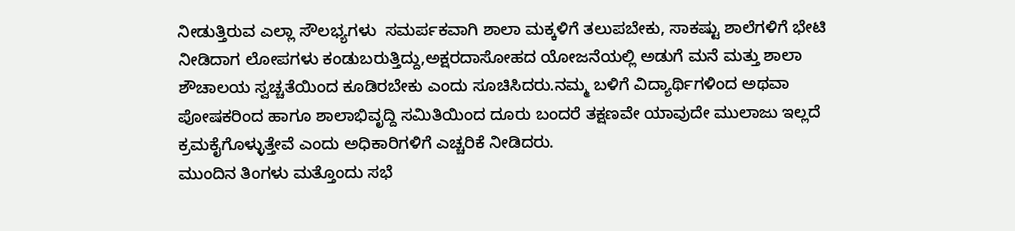ನೀಡುತ್ತಿರುವ ಎಲ್ಲಾ ಸೌಲಭ್ಯಗಳು  ಸಮರ್ಪಕವಾಗಿ ಶಾಲಾ ಮಕ್ಕಳಿಗೆ ತಲುಪಬೇಕು, ಸಾಕಷ್ಟು ಶಾಲೆಗಳಿಗೆ ಭೇಟಿ ನೀಡಿದಾಗ ಲೋಪಗಳು ಕಂಡುಬರುತ್ತಿದ್ದು,ಅಕ್ಷರದಾಸೋಹದ ಯೋಜನೆಯಲ್ಲಿ ಅಡುಗೆ ಮನೆ ಮತ್ತು ಶಾಲಾ ಶೌಚಾಲಯ ಸ್ವಚ್ಚತೆಯಿಂದ ಕೂಡಿರಬೇಕು ಎಂದು ಸೂಚಿಸಿದರು.ನಮ್ಮ ಬಳಿಗೆ ವಿದ್ಯಾರ್ಥಿಗಳಿಂದ ಅಥವಾ ಪೋಷಕರಿಂದ ಹಾಗೂ ಶಾಲಾಭಿವೃದ್ದಿ ಸಮಿತಿಯಿಂದ ದೂರು ಬಂದರೆ ತಕ್ಷಣವೇ ಯಾವುದೇ ಮುಲಾಜು ಇಲ್ಲದೆ ಕ್ರಮಕೈಗೊಳ್ಳುತ್ತೇವೆ ಎಂದು ಅಧಿಕಾರಿಗಳಿಗೆ ಎಚ್ಚರಿಕೆ ನೀಡಿದರು.
ಮುಂದಿನ ತಿಂಗಳು ಮತ್ತೊಂದು ಸಭೆ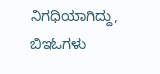ನಿಗಧಿಯಾಗಿದ್ದು, ಬಿಇಓಗಳು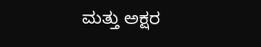ಮತ್ತು ಅಕ್ಷರ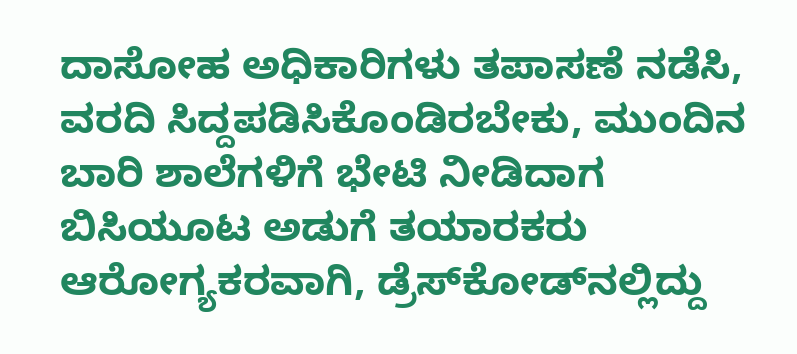ದಾಸೋಹ ಅಧಿಕಾರಿಗಳು ತಪಾಸಣೆ ನಡೆಸಿ, ವರದಿ ಸಿದ್ದಪಡಿಸಿಕೊಂಡಿರಬೇಕು, ಮುಂದಿನ ಬಾರಿ ಶಾಲೆಗಳಿಗೆ ಭೇಟಿ ನೀಡಿದಾಗ ಬಿಸಿಯೂಟ ಅಡುಗೆ ತಯಾರಕರು ಆರೋಗ್ಯಕರವಾಗಿ, ಡ್ರೆಸ್‌ಕೋಡ್‌ನಲ್ಲಿದ್ದು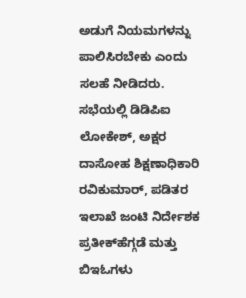ಅಡುಗೆ ನಿಯಮಗಳನ್ನು ಪಾಲಿಸಿರಬೇಕು ಎಂದು ಸಲಹೆ ನೀಡಿದರು.
ಸಭೆಯಲ್ಲಿ ಡಿಡಿಪಿಐ ಲೋಕೇಶ್, ಅಕ್ಷರ ದಾಸೋಹ ಶಿಕ್ಷಣಾಧಿಕಾರಿ ರವಿಕುಮಾರ್, ಪಡಿತರ ಇಲಾಖೆ ಜಂಟಿ ನಿರ್ದೇಶಕ  ಪ್ರತೀಕ್‌ಹೆಗ್ಗಡೆ ಮತ್ತು ಬಿಇಓಗಳು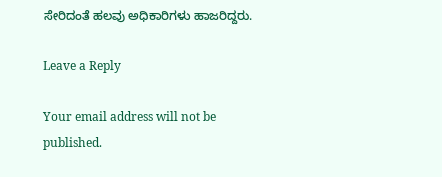ಸೇರಿದಂತೆ ಹಲವು ಅಧಿಕಾರಿಗಳು ಹಾಜರಿದ್ದರು.

Leave a Reply

Your email address will not be published.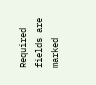Required fields are marked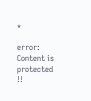*

error: Content is protected !!